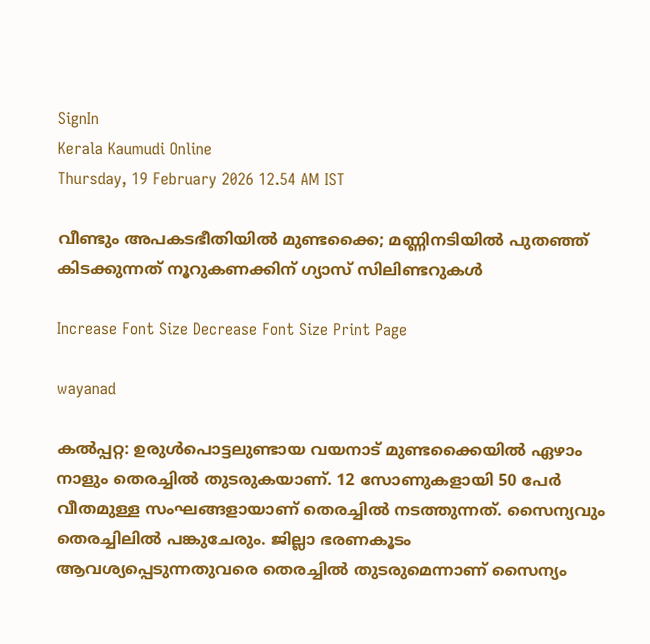SignIn
Kerala Kaumudi Online
Thursday, 19 February 2026 12.54 AM IST

വീണ്ടും അപകടഭീതിയിൽ മുണ്ടക്കൈ; മണ്ണിനടിയിൽ പുതഞ്ഞ് കിടക്കുന്നത് നൂറുകണക്കിന് ഗ്യാസ് സിലിണ്ടറുകൾ

Increase Font Size Decrease Font Size Print Page

wayanad

കൽപ്പറ്റ: ഉരുൾപൊട്ടലുണ്ടായ വയനാട് മുണ്ടക്കൈയിൽ ഏഴാം നാളും തെരച്ചിൽ തുടരുകയാണ്. 12 സോണുകളായി 50 പേർ വീതമുള്ള സംഘങ്ങളായാണ് തെരച്ചിൽ നടത്തുന്നത്. സൈന്യവും തെരച്ചിലിൽ പങ്കുചേരും. ജില്ലാ ഭരണകൂടം ആവശ്യപ്പെടുന്നതുവരെ തെരച്ചിൽ തുടരുമെന്നാണ് സൈന്യം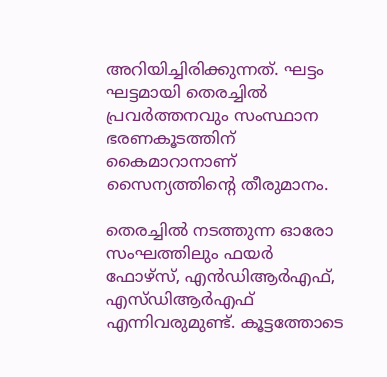അറിയിച്ചിരിക്കുന്നത്. ഘട്ടം ഘട്ടമായി തെരച്ചിൽ പ്രവർത്തനവും സംസ്ഥാന ഭരണകൂടത്തിന് കൈമാറാനാണ് സൈന്യത്തിന്റെ തീരുമാനം.

തെരച്ചിൽ നടത്തുന്ന ഓരോ സംഘത്തിലും ഫയർ ഫോഴ്‌സ്, എൻഡിആർഎഫ്, എസ്‌ഡിആർഎഫ് എന്നിവരുമുണ്ട്. കൂട്ടത്തോടെ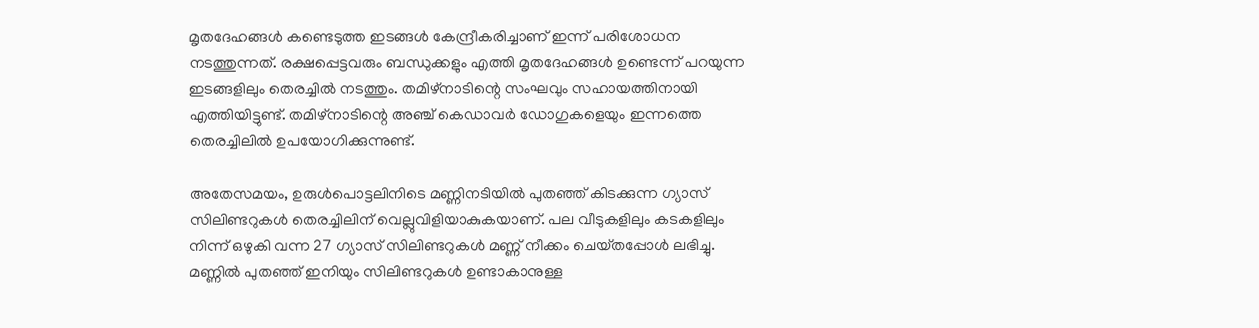മൃതദേഹങ്ങൾ കണ്ടെടുത്ത ഇടങ്ങൾ കേന്ദ്രീകരിച്ചാണ് ഇന്ന് പരിശോധന നടത്തുന്നത്. രക്ഷപ്പെട്ടവരും ബന്ധുക്കളും എത്തി മൃതദേഹങ്ങൾ ഉണ്ടെന്ന് പറയുന്ന ഇടങ്ങളിലും തെരച്ചിൽ നടത്തും. തമിഴ്‌നാടിന്റെ സംഘവും സഹായത്തിനായി എത്തിയിട്ടുണ്ട്. തമിഴ്‌നാടിന്റെ അഞ്ച് കെഡാവർ ഡോഗുകളെയും ഇന്നത്തെ തെരച്ചിലിൽ ഉപയോഗിക്കുന്നുണ്ട്.

അതേസമയം, ഉരുൾപൊട്ടലിനിടെ മണ്ണിനടിയിൽ പുതഞ്ഞ് കിടക്കുന്ന ഗ്യാസ് സിലിണ്ടറുകൾ തെരച്ചിലിന് വെല്ലുവിളിയാകുകയാണ്. പല വീടുകളിലും കടകളിലും നിന്ന് ഒഴുകി വന്ന 27 ഗ്യാസ് സിലിണ്ടറുകൾ മണ്ണ് നീക്കം ചെയ്‌തപ്പോൾ ലഭിച്ചു. മണ്ണിൽ പുതഞ്ഞ് ഇനിയും സിലിണ്ടറുകൾ ഉണ്ടാകാനുള്ള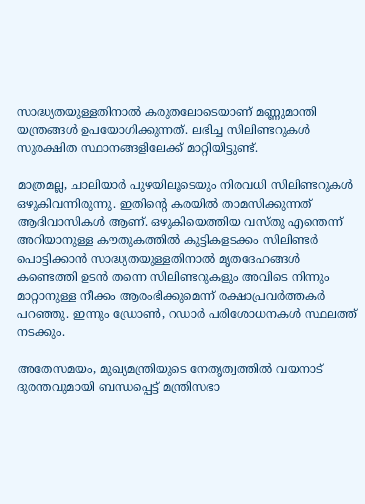സാദ്ധ്യതയുള്ളതിനാൽ കരുതലോടെയാണ് മണ്ണുമാന്തി യന്ത്രങ്ങൾ ഉപയോഗിക്കുന്നത്. ലഭിച്ച സിലിണ്ടറുകൾ സുരക്ഷിത സ്ഥാനങ്ങളിലേക്ക് മാറ്റിയിട്ടുണ്ട്.

മാത്രമല്ല, ചാലിയാർ പുഴയിലൂടെയും നിരവധി സിലിണ്ടറുകൾ ഒഴുകിവന്നിരുന്നു. ഇതിന്റെ കരയിൽ താമസിക്കുന്നത് ആദിവാസികൾ ആണ്. ഒഴുകിയെത്തിയ വസ്‌തു എന്തെന്ന് അറിയാനുള്ള കൗതുകത്തിൽ കുട്ടികളടക്കം സിലിണ്ടർ പൊട്ടിക്കാൻ സാദ്ധ്യതയുള്ളതിനാൽ മൃതദേഹങ്ങൾ കണ്ടെത്തി ഉടൻ തന്നെ സിലിണ്ടറുകളും അവിടെ നിന്നും മാറ്റാനുള്ള നീക്കം ആരംഭിക്കുമെന്ന് രക്ഷാപ്രവർത്തകർ പറഞ്ഞു. ഇന്നും ഡ്രോൺ, റഡാർ പരിശോധനകൾ സ്ഥലത്ത് നടക്കും.

അതേസമയം, മുഖ്യമന്ത്രിയുടെ നേതൃത്വത്തിൽ വയനാട് ദുരന്തവുമായി ബന്ധപ്പെട്ട് മന്ത്രിസഭാ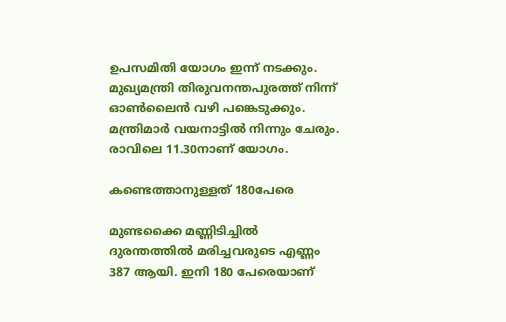ഉപസമിതി യോഗം ഇന്ന് നടക്കും. മുഖ്യമന്ത്രി തിരുവനന്തപുരത്ത് നിന്ന് ഓൺലൈൻ വഴി പങ്കെടുക്കും. മന്ത്രിമാർ വയനാട്ടിൽ നിന്നും ചേരും. രാവിലെ 11.30നാണ് യോഗം.

കണ്ടെത്താനുള്ളത് 180പേരെ

മുണ്ടക്കൈ മണ്ണിടിച്ചിൽ ദുരന്തത്തിൽ മരിച്ചവരുടെ എണ്ണം 387 ആയി. ഇനി 180 പേരെയാണ്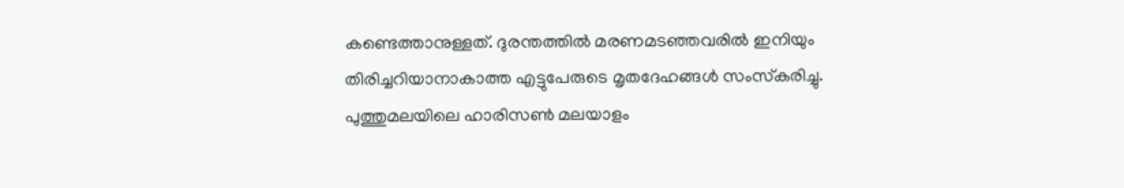കണ്ടെത്താനുള്ളത്. ദുരന്തത്തിൽ മരണമടഞ്ഞവരിൽ ഇനിയും തിരിച്ചറിയാനാകാത്ത എട്ടുപേരുടെ മൃതദേഹങ്ങൾ സംസ്‌കരിച്ചു. പുത്തുമലയിലെ ഹാരിസൺ മലയാളം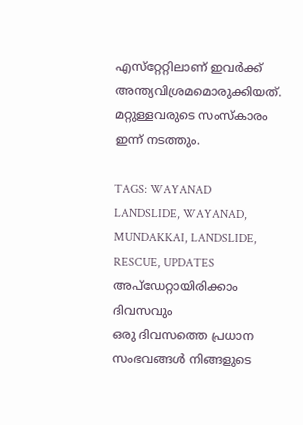എസ്‌റ്റേറ്റിലാണ് ഇവർക്ക് അന്ത്യവിശ്രമമൊരുക്കിയത്. മറ്റുള്ളവരുടെ സംസ്‌കാരം ഇന്ന് നടത്തും.

TAGS: WAYANAD LANDSLIDE, WAYANAD, MUNDAKKAI, LANDSLIDE, RESCUE, UPDATES
അപ്ഡേറ്റായിരിക്കാം ദിവസവും
ഒരു ദിവസത്തെ പ്രധാന സംഭവങ്ങൾ നിങ്ങളുടെ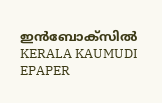ഇൻബോക്സിൽ
KERALA KAUMUDI EPAPER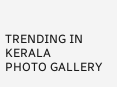TRENDING IN KERALA
PHOTO GALLERY